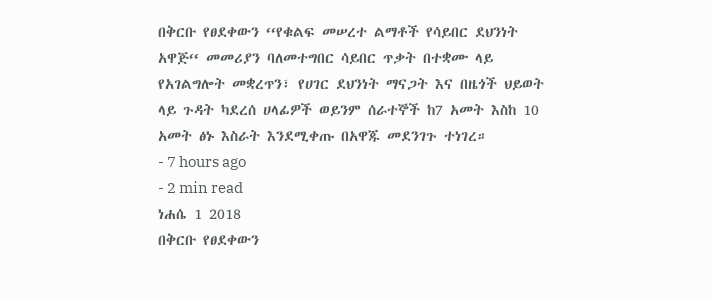በቅርቡ የፀደቀውን ‘‘የቁልፍ መሠረተ ልማቶች የሳይበር ደህንነት አዋጅ‘‘ መመሪያን ባለመተግበር ሳይበር ጥቃት በተቋሙ ላይ የአገልግሎት መቋረጥን፣ የሀገር ደህንነት ማናጋት እና በዜጎች ህይወት ላይ ጉዳት ካደረሰ ሀላፊዎች ወይንም ሰራተኞች ከ7 አመት እስከ 10 አመት ፅኑ እስራት እንደሚቀጡ በአዋጁ መደንገጉ ተነገረ።
- 7 hours ago
- 2 min read
ነሐሴ 1 2018
በቅርቡ የፀደቀውን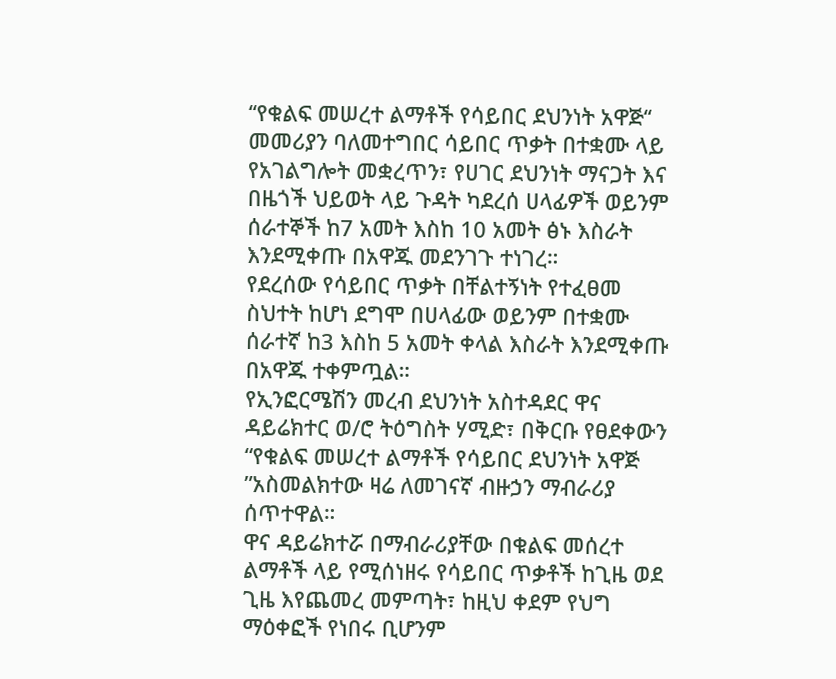‘‘የቁልፍ መሠረተ ልማቶች የሳይበር ደህንነት አዋጅ‘‘ መመሪያን ባለመተግበር ሳይበር ጥቃት በተቋሙ ላይ የአገልግሎት መቋረጥን፣ የሀገር ደህንነት ማናጋት እና በዜጎች ህይወት ላይ ጉዳት ካደረሰ ሀላፊዎች ወይንም ሰራተኞች ከ7 አመት እስከ 10 አመት ፅኑ እስራት እንደሚቀጡ በአዋጁ መደንገጉ ተነገረ።
የደረሰው የሳይበር ጥቃት በቸልተኝነት የተፈፀመ ስህተት ከሆነ ደግሞ በሀላፊው ወይንም በተቋሙ ሰራተኛ ከ3 እስከ 5 አመት ቀላል እስራት እንደሚቀጡ በአዋጁ ተቀምጧል።
የኢንፎርሜሽን መረብ ደህንነት አስተዳደር ዋና ዳይሬክተር ወ/ሮ ትዕግስት ሃሚድ፣ በቅርቡ የፀደቀውን “የቁልፍ መሠረተ ልማቶች የሳይበር ደህንነት አዋጅ ”አስመልክተው ዛሬ ለመገናኛ ብዙኃን ማብራሪያ ሰጥተዋል።
ዋና ዳይሬክተሯ በማብራሪያቸው በቁልፍ መሰረተ ልማቶች ላይ የሚሰነዘሩ የሳይበር ጥቃቶች ከጊዜ ወደ ጊዜ እየጨመረ መምጣት፣ ከዚህ ቀደም የህግ ማዕቀፎች የነበሩ ቢሆንም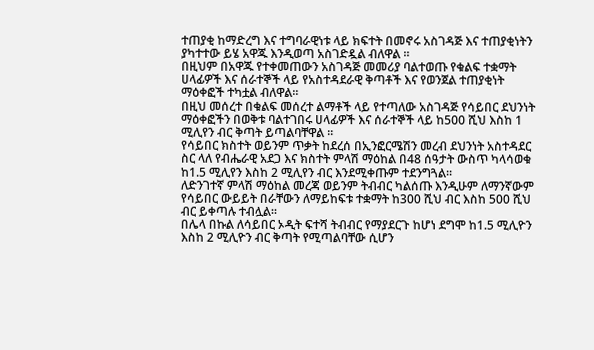ተጠያቂ ከማድረግ እና ተግባራዊነቱ ላይ ክፍተት በመኖሩ አስገዳጅ እና ተጠያቂነትን ያካተተው ይሄ አዋጁ እንዲወጣ አስገድዷል ብለዋል ።
በዚህም በአዋጁ የተቀመጠውን አስገዳጅ መመሪያ ባልተወጡ የቁልፍ ተቋማት ሀላፊዎች እና ሰራተኞች ላይ የአስተዳደራዊ ቅጣቶች እና የወንጀል ተጠያቂነት ማዕቀፎች ተካቷል ብለዋል።
በዚህ መሰረተ በቁልፍ መሰረተ ልማቶች ላይ የተጣለው አስገዳጅ የሳይበር ደህንነት ማዕቀፎችን በወቅቱ ባልተገበሩ ሀላፊዎች እና ሰራተኞች ላይ ከ500 ሺህ እስከ 1 ሚሊየን ብር ቅጣት ይጣልባቸዋል ።
የሳይበር ክስተት ወይንም ጥቃት ከደረሰ በኢንፎርሜሽን መረብ ደህንነት አስተዳደር ስር ላለ የብሔራዊ አደጋ እና ክስተት ምላሽ ማዕከል በ48 ሰዓታት ውስጥ ካላሳወቁ ከ1.5 ሚሊየን እስከ 2 ሚሊየን ብር እንደሚቀጡም ተደንግጓል።
ለድንገተኛ ምላሽ ማዕከል መረጃ ወይንም ትብብር ካልሰጡ እንዲሁም ለማንኛውም የሳይበር ውይይት በራቸውን ለማይከፍቱ ተቋማት ከ300 ሺህ ብር እስከ 500 ሺህ ብር ይቀጣሉ ተብሏል።
በሌላ በኩል ለሳይበር ኦዲት ፍተሻ ትብብር የማያደርጉ ከሆነ ደግሞ ከ1.5 ሚሊዮን እስከ 2 ሚሊዮን ብር ቅጣት የሚጣልባቸው ሲሆን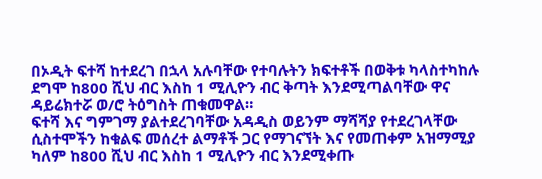በኦዲት ፍተሻ ከተደረገ በኋላ አሉባቸው የተባሉትን ክፍተቶች በወቅቱ ካላስተካከሉ ደግሞ ከ800 ሺህ ብር እስከ 1 ሚሊዮን ብር ቅጣት እንደሚጣልባቸው ዋና ዳይሬክተሯ ወ/ሮ ትዕግስት ጠቁመዋል።
ፍተሻ እና ግምገማ ያልተደረገባቸው አዳዲስ ወይንም ማሻሻያ የተደረገላቸው ሲስተሞችን ከቁልፍ መሰረተ ልማቶች ጋር የማገናኘት እና የመጠቀም አዝማሚያ ካለም ከ800 ሺህ ብር እስከ 1 ሚሊዮን ብር እንደሚቀጡ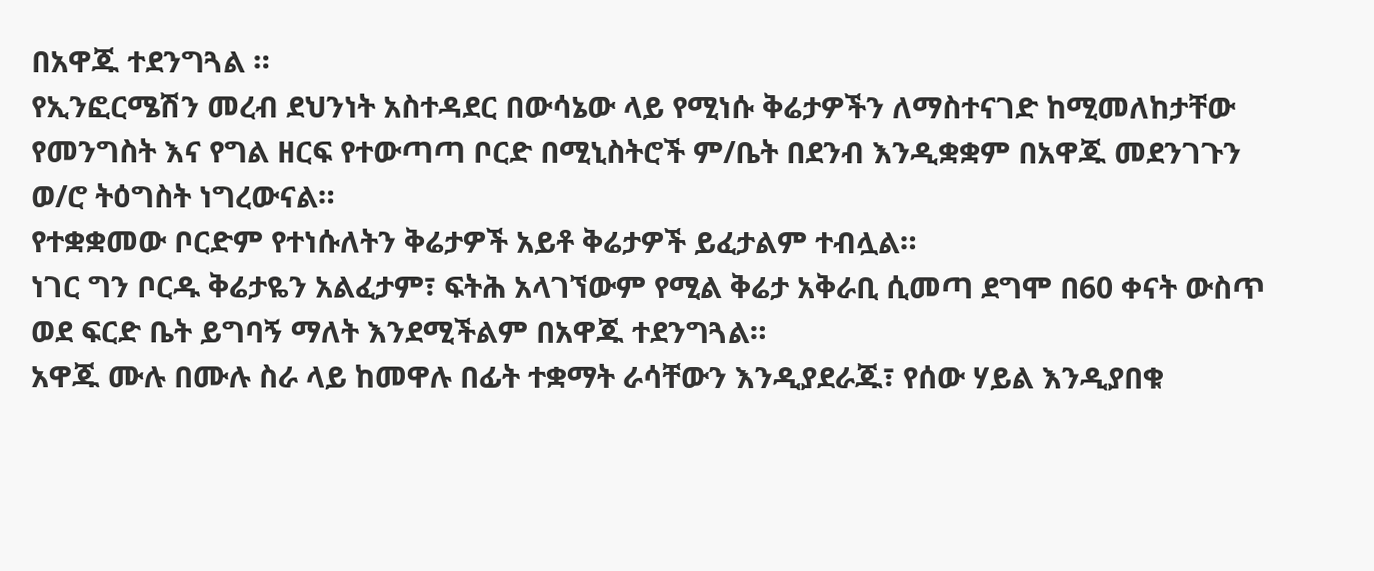በአዋጁ ተደንግጓል ።
የኢንፎርሜሽን መረብ ደህንነት አስተዳደር በውሳኔው ላይ የሚነሱ ቅሬታዎችን ለማስተናገድ ከሚመለከታቸው የመንግስት እና የግል ዘርፍ የተውጣጣ ቦርድ በሚኒስትሮች ም/ቤት በደንብ እንዲቋቋም በአዋጁ መደንገጉን ወ/ሮ ትዕግስት ነግረውናል።
የተቋቋመው ቦርድም የተነሱለትን ቅሬታዎች አይቶ ቅሬታዎች ይፈታልም ተብሏል።
ነገር ግን ቦርዱ ቅሬታዬን አልፈታም፣ ፍትሕ አላገኘውም የሚል ቅሬታ አቅራቢ ሲመጣ ደግሞ በ60 ቀናት ውስጥ ወደ ፍርድ ቤት ይግባኝ ማለት እንደሚችልም በአዋጁ ተደንግጓል።
አዋጁ ሙሉ በሙሉ ስራ ላይ ከመዋሉ በፊት ተቋማት ራሳቸውን እንዲያደራጁ፣ የሰው ሃይል እንዲያበቁ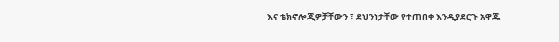እና ቴክኖሎጂዎቻቸውን ፣ ደህንነታቸው የተጠበቀ እንዲያደርጉ አዋጁ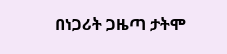በነጋሪት ጋዜጣ ታትሞ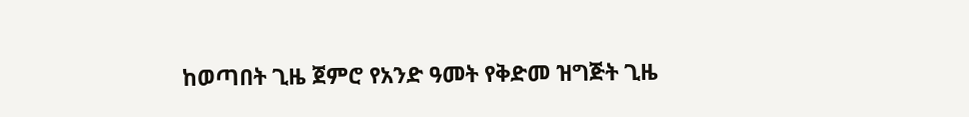ከወጣበት ጊዜ ጀምሮ የአንድ ዓመት የቅድመ ዝግጅት ጊዜ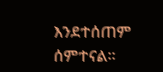እንደተሰጠም ሰምተናል።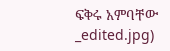ፍቅሩ አምባቸው
_edited.jpg)